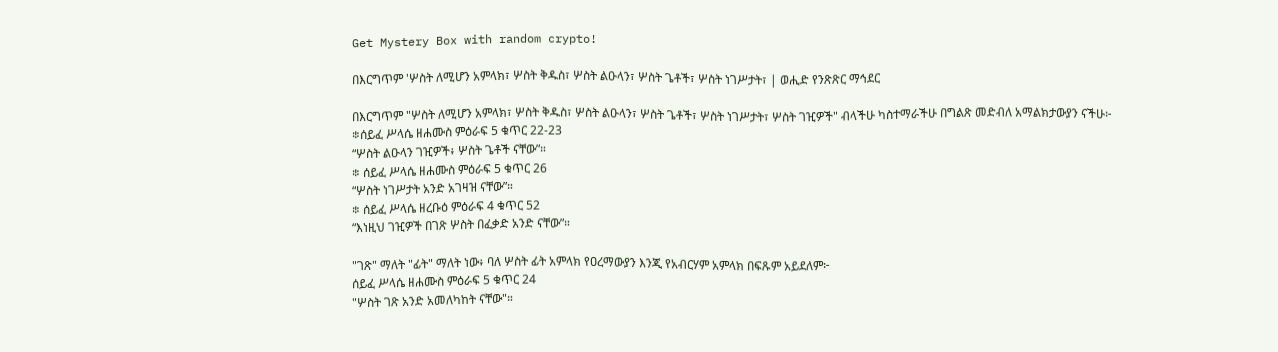Get Mystery Box with random crypto!

በእርግጥም 'ሦስት ለሚሆን አምላክ፣ ሦስት ቅዱስ፣ ሦስት ልዑላን፣ ሦስት ጌቶች፣ ሦስት ነገሥታት፣ | ወሒድ የንጽጽር ማኅደር

በእርግጥም "ሦስት ለሚሆን አምላክ፣ ሦስት ቅዱስ፣ ሦስት ልዑላን፣ ሦስት ጌቶች፣ ሦስት ነገሥታት፣ ሦስት ገዢዎች" ብላችሁ ካስተማራችሁ በግልጽ መድብለ አማልክታውያን ናችሁ፦
፨ሰይፈ ሥላሴ ዘሐሙስ ምዕራፍ 5 ቁጥር 22-23
“ሦስት ልዑላን ገዢዎች፥ ሦስት ጌቶች ናቸው”።
፨ ሰይፈ ሥላሴ ዘሐሙስ ምዕራፍ 5 ቁጥር 26
“ሦስት ነገሥታት አንድ አገዛዝ ናቸው”።
፨ ሰይፈ ሥላሴ ዘረቡዕ ምዕራፍ 4 ቁጥር 52
“እነዚህ ገዢዎች በገጽ ሦስት በፈቃድ አንድ ናቸው”።

"ገጽ" ማለት "ፊት" ማለት ነው፥ ባለ ሦስት ፊት አምላክ የዐረማውያን እንጂ የአብርሃም አምላክ በፍጹም አይደለም፦
ሰይፈ ሥላሴ ዘሐሙስ ምዕራፍ 5 ቁጥር 24
"ሦስት ገጽ አንድ አመለካከት ናቸው"።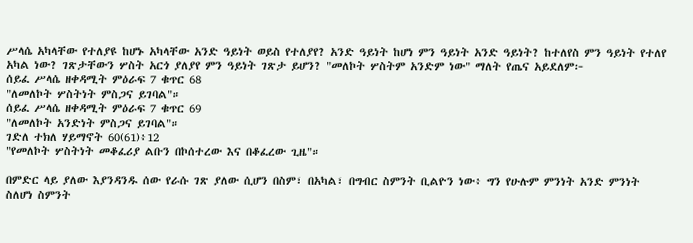ሥላሴ አካላቸው የተለያዩ ከሆኑ አካላቸው አንድ ዓይነት ወይስ የተለያየ? አንድ ዓይነት ከሆነ ምን ዓይነት አንድ ዓይነት? ከተለየስ ምን ዓይነት የተለየ አካል ነው? ገጽታቸውን ሦስት አርጎ ያለያየ ምን ዓይነት ገጽታ ይሆን? "መለኮት ሦስትም አንድም ነው" ማለት የጤና አይደለም፦
ሰይፈ ሥላሴ ዘቀዳሚት ምዕራፍ 7 ቁጥር 68
"ለመለኮት ሦስትነት ምስጋና ይገባል"።
ሰይፈ ሥላሴ ዘቀዳሚት ምዕራፍ 7 ቁጥር 69
"ለመለኮት አንድነት ምስጋና ይገባል"።
ገድለ ተክለ ሃይማኖት 60(61)፥12
"የመለኮት ሦስትነት መቆፈሪያ ልቡን በኮሰተረው እና በቆፈረው ጊዜ"።

በምድር ላይ ያለው እያንዳንዱ ሰው የራሱ ገጽ ያለው ሲሆን በስም፣ በአካል፣ በግብር ስምንት ቢልዮን ነው፥ ግን የሁሉም ምንነት አንድ ምንነት ስለሆነ ስምንት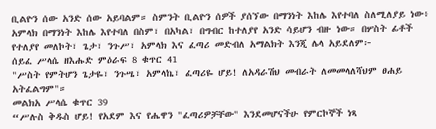ቢልዮን ሰው አንድ ሰው አይባልም። ስምንት ቢልዮን ሰዎች ያሰኘው በማንነት እከሌ እየተባለ ስለሚለያይ ነው፥ አምላክ በማንነት እከሌ እየተባለ በስም፣ በአካል፣ በግብር ከተለያየ አንድ ሳይሆን ብዙ ነው። በሦስት ፊቶች የተለያየ መለኮት፣ ጌታ፣ ንጉሥ፣ አምላክ እና ፈጣሪ መድብለ አማልክት እንጂ ሌላ አይደለም፦
ሰይፈ ሥላሴ ዘእሑድ ምዕራፍ 8 ቁጥር 41
"ሥስት የምትሆን ጌታዬ፣ ንጉሤ፣ አምላኬ፣ ፈጣሪዬ ሆይ! ለአዳራሽህ መብራት ለመመላለሻህም ፀሐይ አትፈልግም"።
መልክአ ሥላሴ ቁጥር 39
“ሥሉስ ቅዱስ ሆይ! የአደም እና የሔዋን "ፈጣሪዎቻቸው" እንደመሆናችሁ የምርኮኞች ነጻ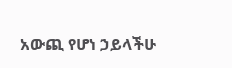አውጪ የሆነ ኃይላችሁ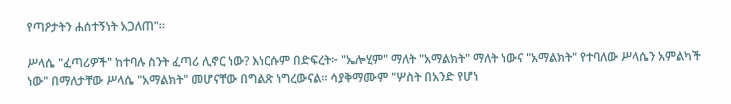የጣዖታትን ሐሰተኝነት አጋለጠ"።

ሥላሴ "ፈጣሪዎች" ከተባሉ ስንት ፈጣሪ ሊኖር ነው? እነርሱም በድፍረት፦ "ኤሎሂም" ማለት "አማልክት" ማለት ነውና "አማልክት" የተባለው ሥላሴን አምልካች ነው" በማለታቸው ሥላሴ "አማልክት" መሆናቸው በግልጽ ነግረውናል። ሳያቅማሙም "ሦስት በአንድ የሆነ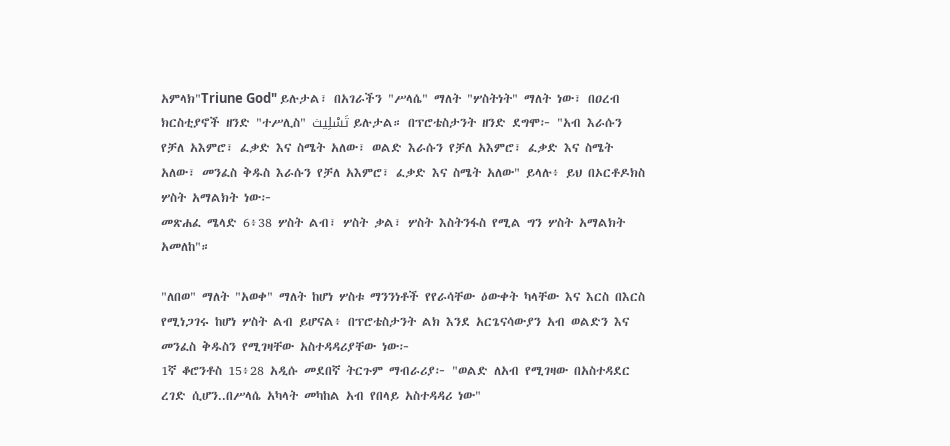አምላክ"Triune God" ይሉታል፣ በአገራችን "ሥላሴ" ማለት "ሦስትነት" ማለት ነው፣ በዐረብ ክርስቲያኖች ዘንድ "ተሥሊስ" تَسْلِيث ይሉታል። በፕሮቴስታንት ዘንድ ደግሞ፦ "አብ እራሱን የቻለ አእምሮ፣ ፈቃድ እና ስሜት አለው፣ ወልድ እራሱን የቻለ አእምሮ፣ ፈቃድ እና ስሜት አለው፣ መንፈስ ቅዱስ እራሱን የቻለ አእምሮ፣ ፈቃድ እና ስሜት አለው" ይላሉ፥ ይህ በኦርቶዶክስ ሦስት አማልክት ነው፦
መጽሐፈ ሜላድ 6፥38 ሦስት ልብ፣ ሦስት ቃል፣ ሦስት እስትንፋስ የሚል ግን ሦስት አማልክት አመለከ"።

"ለበወ" ማለት "አወቀ" ማለት ከሆነ ሦስቱ ማንንነቶች የየራሳቸው ዕውቀት ካላቸው እና እርስ በእርስ የሚነጋገሩ ከሆነ ሦስት ልብ ይሆናል፥ በፕሮቴስታንት ልክ እንደ አርጌናሳውያን አብ ወልድን እና መንፈስ ቅዱስን የሚገዛቸው አስተዳዳሪያቸው ነው፦
1ኛ ቆሮንቶስ 15፥28 አዲሱ መደበኛ ትርጉም ማብራሪያ፦ "ወልድ ለአብ የሚገዛው በአስተዳደር ረገድ ሲሆን..በሥላሴ አካላት መካከል አብ የበላይ አስተዳዳሪ ነው"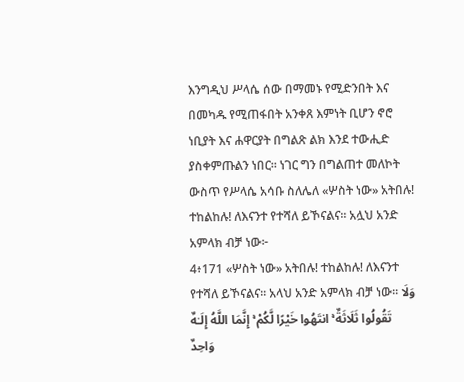እንግዲህ ሥላሴ ሰው በማመኑ የሚድንበት እና በመካዱ የሚጠፋበት አንቀጸ እምነት ቢሆን ኖሮ ነቢያት እና ሐዋርያት በግልጽ ልክ እንደ ተውሒድ ያስቀምጡልን ነበር። ነገር ግን በግልጠተ መለኮት ውስጥ የሥላሴ አሳቡ ስለሌለ «ሦስት ነው» አትበሉ! ተከልከሉ! ለእናንተ የተሻለ ይኾናልና፡፡ አሏህ አንድ አምላክ ብቻ ነው፦
4፥171 «ሦስት ነው» አትበሉ! ተከልከሉ! ለእናንተ የተሻለ ይኾናልና፡፡ አላህ አንድ አምላክ ብቻ ነው፡፡ وَلَا تَقُولُوا ثَلَاثَةٌ ۚ انتَهُوا خَيْرًا لَّكُمْ ۚ إِنَّمَا اللَّهُ إِلَـٰهٌ وَاحِدٌ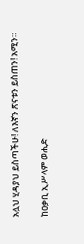አሏህ ሂዳያህ ይስጣችሁ! ለእኛን ጽናቱን ይስጠን! አሚን።

ከዐቃቢ ኢሥላም ወሒድ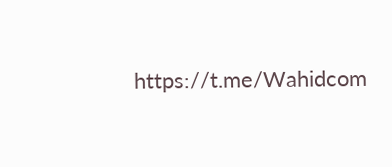https://t.me/Wahidcom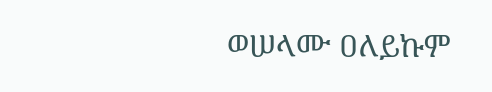ወሠላሙ ዐለይኩም